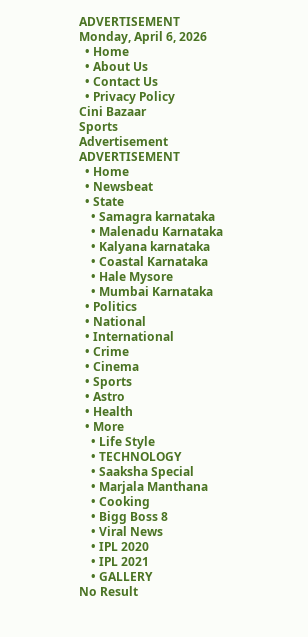ADVERTISEMENT
Monday, April 6, 2026
  • Home
  • About Us
  • Contact Us
  • Privacy Policy
Cini Bazaar
Sports
Advertisement
ADVERTISEMENT
  • Home
  • Newsbeat
  • State
    • Samagra karnataka
    • Malenadu Karnataka
    • Kalyana karnataka
    • Coastal Karnataka
    • Hale Mysore
    • Mumbai Karnataka
  • Politics
  • National
  • International
  • Crime
  • Cinema
  • Sports
  • Astro
  • Health
  • More
    • Life Style
    • TECHNOLOGY
    • Saaksha Special
    • Marjala Manthana
    • Cooking
    • Bigg Boss 8
    • Viral News
    • IPL 2020
    • IPL 2021
    • GALLERY
No Result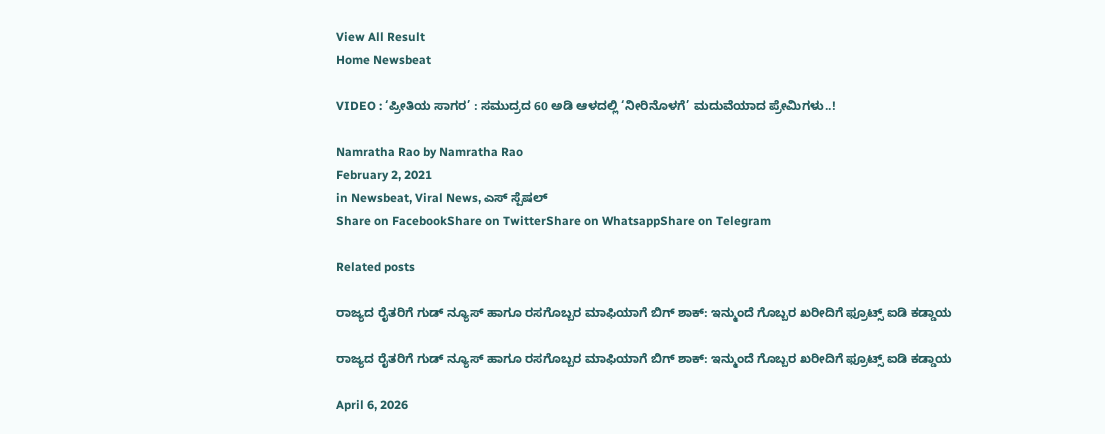View All Result
Home Newsbeat

VIDEO : ‘ಪ್ರೀತಿಯ ಸಾಗರ’ : ಸಮುದ್ರದ 60 ಅಡಿ ಆಳದಲ್ಲಿ ‘ನೀರಿನೊಳಗೆ’ ಮದುವೆಯಾದ ಪ್ರೇಮಿಗಳು..!

Namratha Rao by Namratha Rao
February 2, 2021
in Newsbeat, Viral News, ಎಸ್ ಸ್ಪೆಷಲ್
Share on FacebookShare on TwitterShare on WhatsappShare on Telegram

Related posts

ರಾಜ್ಯದ ರೈತರಿಗೆ ಗುಡ್ ನ್ಯೂಸ್ ಹಾಗೂ ರಸಗೊಬ್ಬರ ಮಾಫಿಯಾಗೆ ಬಿಗ್ ಶಾಕ್: ಇನ್ಮುಂದೆ ಗೊಬ್ಬರ ಖರೀದಿಗೆ ಫ್ರೂಟ್ಸ್ ಐಡಿ ಕಡ್ಡಾಯ

ರಾಜ್ಯದ ರೈತರಿಗೆ ಗುಡ್ ನ್ಯೂಸ್ ಹಾಗೂ ರಸಗೊಬ್ಬರ ಮಾಫಿಯಾಗೆ ಬಿಗ್ ಶಾಕ್: ಇನ್ಮುಂದೆ ಗೊಬ್ಬರ ಖರೀದಿಗೆ ಫ್ರೂಟ್ಸ್ ಐಡಿ ಕಡ್ಡಾಯ

April 6, 2026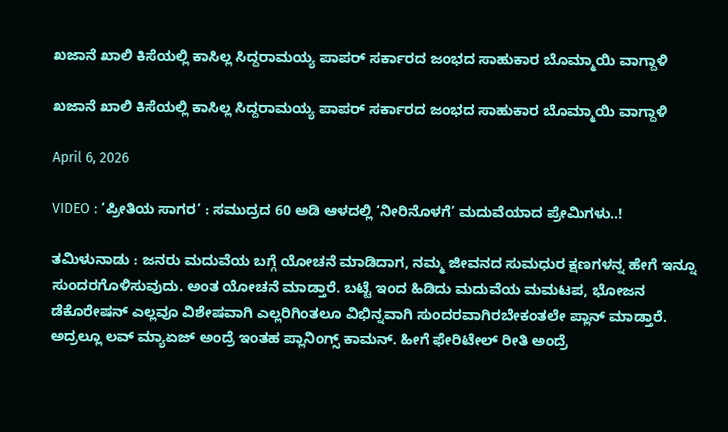ಖಜಾನೆ ಖಾಲಿ ಕಿಸೆಯಲ್ಲಿ ಕಾಸಿಲ್ಲ ಸಿದ್ದರಾಮಯ್ಯ ಪಾಪರ್ ಸರ್ಕಾರದ ಜಂಭದ ಸಾಹುಕಾರ ಬೊಮ್ಮಾಯಿ ವಾಗ್ದಾಳಿ

ಖಜಾನೆ ಖಾಲಿ ಕಿಸೆಯಲ್ಲಿ ಕಾಸಿಲ್ಲ ಸಿದ್ದರಾಮಯ್ಯ ಪಾಪರ್ ಸರ್ಕಾರದ ಜಂಭದ ಸಾಹುಕಾರ ಬೊಮ್ಮಾಯಿ ವಾಗ್ದಾಳಿ

April 6, 2026

VIDEO : ‘ಪ್ರೀತಿಯ ಸಾಗರ’ : ಸಮುದ್ರದ 60 ಅಡಿ ಆಳದಲ್ಲಿ ‘ನೀರಿನೊಳಗೆ’ ಮದುವೆಯಾದ ಪ್ರೇಮಿಗಳು..!

ತಮಿಳುನಾಡು : ಜನರು ಮದುವೆಯ ಬಗ್ಗೆ ಯೋಚನೆ ಮಾಡಿದಾಗ, ನಮ್ಮ ಜೀವನದ ಸುಮಧುರ ಕ್ಷಣಗಳನ್ನ ಹೇಗೆ ಇನ್ನೂ ಸುಂದರಗೊಳಿಸುವುದು. ಅಂತ ಯೋಚನೆ ಮಾಡ್ತಾರೆ. ಬಟ್ಟೆ ಇಂದ ಹಿಡಿದು ಮದುವೆಯ ಮಮಟಪ, ಭೋಜನ ಡೆಕೊರೇಷನ್ ಎಲ್ಲವೂ ವಿಶೇಷವಾಗಿ ಎಲ್ಲರಿಗಿಂತಲೂ ವಿಭಿನ್ನವಾಗಿ ಸುಂದರವಾಗಿರಬೇಕಂತಲೇ ಪ್ಲಾನ್ ಮಾಡ್ತಾರೆ. ಅದ್ರಲ್ಲೂ ಲವ್ ಮ್ಯಾಏಜ್ ಅಂದ್ರೆ ಇಂತಹ ಪ್ಲಾನಿಂಗ್ಸ್ ಕಾಮನ್. ಹೀಗೆ ಫೇರಿಟೇಲ್ ರೀತಿ ಅಂದ್ರೆ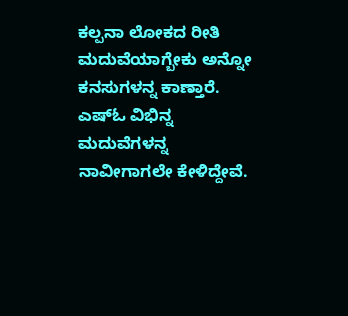ಕಲ್ಪನಾ ಲೋಕದ ರೀತಿ ಮದುವೆಯಾಗ್ಬೇಕು ಅನ್ನೋ ಕನಸುಗಳನ್ನ ಕಾಣ್ತಾರೆ. ಎಷ್ಓ ವಿಭಿನ್ನ ಮದುವೆಗಳನ್ನ ನಾವೀಗಾಗಲೇ ಕೇಳಿದ್ದೇವೆ.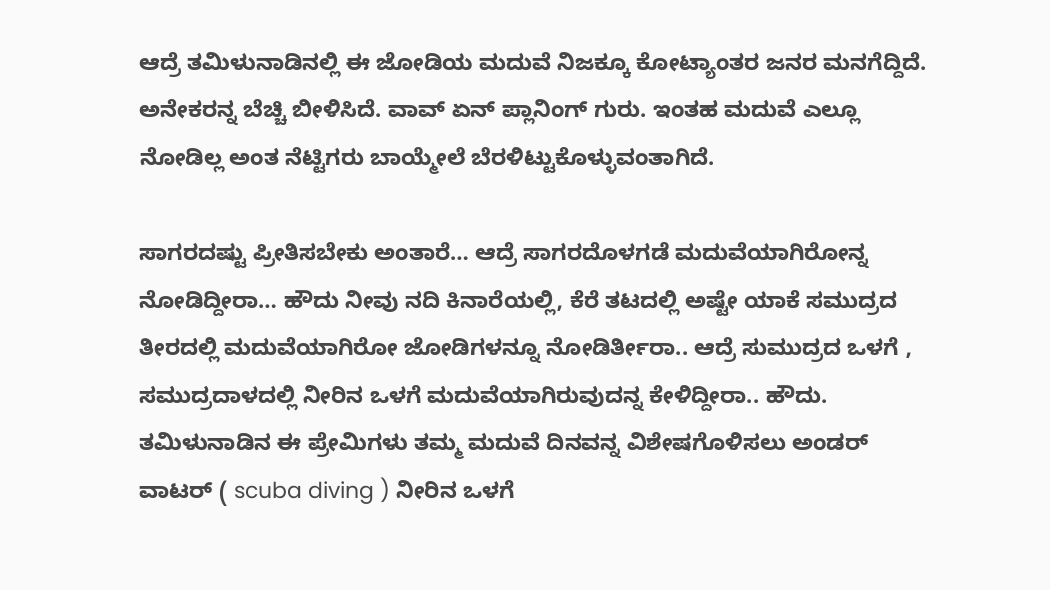ಆದ್ರೆ ತಮಿಳುನಾಡಿನಲ್ಲಿ ಈ ಜೋಡಿಯ ಮದುವೆ ನಿಜಕ್ಕೂ ಕೋಟ್ಯಾಂತರ ಜನರ ಮನಗೆದ್ದಿದೆ. ಅನೇಕರನ್ನ ಬೆಚ್ಚಿ ಬೀಳಿಸಿದೆ. ವಾವ್ ಏನ್ ಪ್ಲಾನಿಂಗ್ ಗುರು. ಇಂತಹ ಮದುವೆ ಎಲ್ಲೂ ನೋಡಿಲ್ಲ ಅಂತ ನೆಟ್ಟಿಗರು ಬಾಯ್ಮೇಲೆ ಬೆರಳಿಟ್ಟುಕೊಳ್ಳುವಂತಾಗಿದೆ.

ಸಾಗರದಷ್ಟು ಪ್ರೀತಿಸಬೇಕು ಅಂತಾರೆ… ಆದ್ರೆ ಸಾಗರದೊಳಗಡೆ ಮದುವೆಯಾಗಿರೋನ್ನ ನೋಡಿದ್ದೀರಾ… ಹೌದು ನೀವು ನದಿ ಕಿನಾರೆಯಲ್ಲಿ, ಕೆರೆ ತಟದಲ್ಲಿ ಅಷ್ಟೇ ಯಾಕೆ ಸಮುದ್ರದ ತೀರದಲ್ಲಿ ಮದುವೆಯಾಗಿರೋ ಜೋಡಿಗಳನ್ನೂ ನೋಡಿರ್ತೀರಾ.. ಆದ್ರೆ ಸುಮುದ್ರದ ಒಳಗೆ , ಸಮುದ್ರದಾಳದಲ್ಲಿ ನೀರಿನ ಒಳಗೆ ಮದುವೆಯಾಗಿರುವುದನ್ನ ಕೇಳಿದ್ದೀರಾ.. ಹೌದು. ತಮಿಳುನಾಡಿನ ಈ ಪ್ರೇಮಿಗಳು ತಮ್ಮ ಮದುವೆ ದಿನವನ್ನ ವಿಶೇಷಗೊಳಿಸಲು ಅಂಡರ್ ವಾಟರ್ ( scuba diving ) ನೀರಿನ ಒಳಗೆ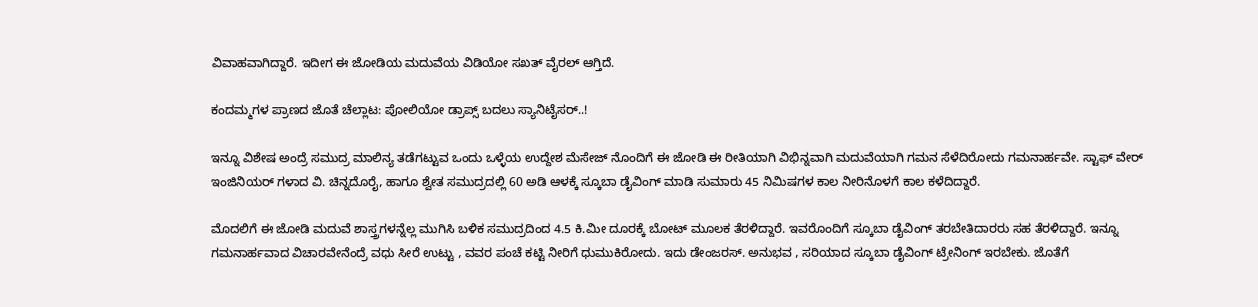ವಿವಾಹವಾಗಿದ್ದಾರೆ. ಇದೀಗ ಈ ಜೋಡಿಯ ಮದುವೆಯ ವಿಡಿಯೋ ಸಖತ್ ವೈರಲ್ ಆಗ್ತಿದೆ.

ಕಂದಮ್ಮಗಳ ಪ್ರಾಣದ ಜೊತೆ ಚೆಲ್ಲಾಟ: ಪೋಲಿಯೋ ಡ್ರಾಪ್ಸ್ ಬದಲು ಸ್ಯಾನಿಟೈಸರ್..!

ಇನ್ನೂ ವಿಶೇಷ ಅಂದ್ರೆ ಸಮುದ್ರ ಮಾಲಿನ್ಯ ತಡೆಗಟ್ಟುವ ಒಂದು ಒಳ್ಳೆಯ ಉದ್ದೇಶ ಮೆಸೇಜ್ ನೊಂದಿಗೆ ಈ ಜೋಡಿ ಈ ರೀತಿಯಾಗಿ ವಿಭಿನ್ನವಾಗಿ ಮದುವೆಯಾಗಿ ಗಮನ ಸೆಳೆದಿರೋದು ಗಮನಾರ್ಹವೇ. ಸ್ಟಾಫ್ ವೇರ್ ಇಂಜಿನಿಯರ್ ಗಳಾದ ವಿ. ಚಿನ್ನದೊರೈ, ಹಾಗೂ ಶ್ವೇತ ಸಮುದ್ರದಲ್ಲಿ 60 ಅಡಿ ಆಳಕ್ಕೆ ಸ್ಕೂಬಾ ಡೈವಿಂಗ್ ಮಾಡಿ ಸುಮಾರು 45 ನಿಮಿಷಗಳ ಕಾಲ ನೀರಿನೊಳಗೆ ಕಾಲ ಕಳೆದಿದ್ದಾರೆ.

ಮೊದಲಿಗೆ ಈ ಜೋಡಿ ಮದುವೆ ಶಾಸ್ತ್ರಗಳನ್ನೆಲ್ಲ ಮುಗಿಸಿ ಬಳಿಕ ಸಮುದ್ರದಿಂದ 4.5 ಕಿ.ಮೀ ದೂರಕ್ಕೆ ಬೋಟ್ ಮೂಲಕ ತೆರಳಿದ್ದಾರೆ. ಇವರೊಂದಿಗೆ ಸ್ಕೂಬಾ ಡೈವಿಂಗ್ ತರಬೇತಿದಾರರು ಸಹ ತೆರಳಿದ್ದಾರೆ. ಇನ್ನೂ ಗಮನಾರ್ಹವಾದ ವಿಚಾರವೇನೆಂದ್ರೆ ವಧು ಸೀರೆ ಉಟ್ಟು , ವವರ ಪಂಚೆ ಕಟ್ಟಿ ನೀರಿಗೆ ಧುಮುಕಿರೋದು. ಇದು ಡೇಂಜರಸ್. ಅನುಭವ , ಸರಿಯಾದ ಸ್ಕೂಬಾ ಡೈವಿಂಗ್ ಟ್ರೇನಿಂಗ್ ಇರಬೇಕು. ಜೊತೆಗೆ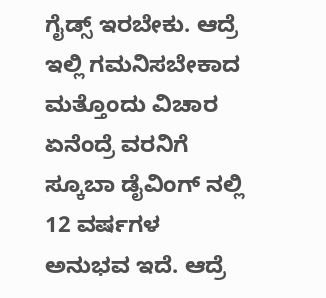ಗೈಡ್ಸ್ ಇರಬೇಕು. ಆದ್ರೆ ಇಲ್ಲಿ ಗಮನಿಸಬೇಕಾದ ಮತ್ತೊಂದು ವಿಚಾರ ಏನೆಂದ್ರೆ ವರನಿಗೆ ಸ್ಕೂಬಾ ಡೈವಿಂಗ್ ನಲ್ಲಿ 12 ವರ್ಷಗಳ ಅನುಭವ ಇದೆ. ಆದ್ರೆ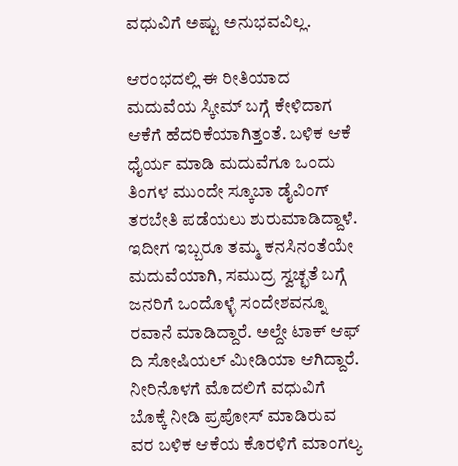ವಧುವಿಗೆ ಅಷ್ಟು ಅನುಭವವಿಲ್ಲ.

ಆರಂಭದಲ್ಲಿ ಈ ರೀತಿಯಾದ ಮದುವೆಯ ಸ್ಕೀಮ್ ಬಗ್ಗೆ ಕೇಳಿದಾಗ ಆಕೆಗೆ ಹೆದರಿಕೆಯಾಗಿತ್ತಂತೆ. ಬಳಿಕ ಆಕೆ ಧೈರ್ಯ ಮಾಡಿ ಮದುವೆಗೂ ಒಂದು ತಿಂಗಳ ಮುಂದೇ ಸ್ಕೂಬಾ ಡೈವಿಂಗ್ ತರಬೇತಿ ಪಡೆಯಲು ಶುರುಮಾಡಿದ್ದಾಳೆ. ಇದೀಗ ಇಬ್ಬರೂ ತಮ್ಮ ಕನಸಿನಂತೆಯೇ ಮದುವೆಯಾಗಿ, ಸಮುದ್ರ ಸ್ವಚ್ಛತೆ ಬಗ್ಗೆ ಜನರಿಗೆ ಒಂದೊಳ್ಳೆ ಸಂದೇಶವನ್ನೂ ರವಾನೆ ಮಾಡಿದ್ದಾರೆ. ಅಲ್ದೇ ಟಾಕ್ ಆಫ್ ದಿ ಸೋಷಿಯಲ್ ಮೀಡಿಯಾ ಆಗಿದ್ದಾರೆ. ನೀರಿನೊಳಗೆ ಮೊದಲಿಗೆ ವಧುವಿಗೆ ಬೊಕ್ಕೆ ನೀಡಿ ಪ್ರಪೋಸ್ ಮಾಡಿರುವ ವರ ಬಳಿಕ ಆಕೆಯ ಕೊರಳಿಗೆ ಮಾಂಗಲ್ಯ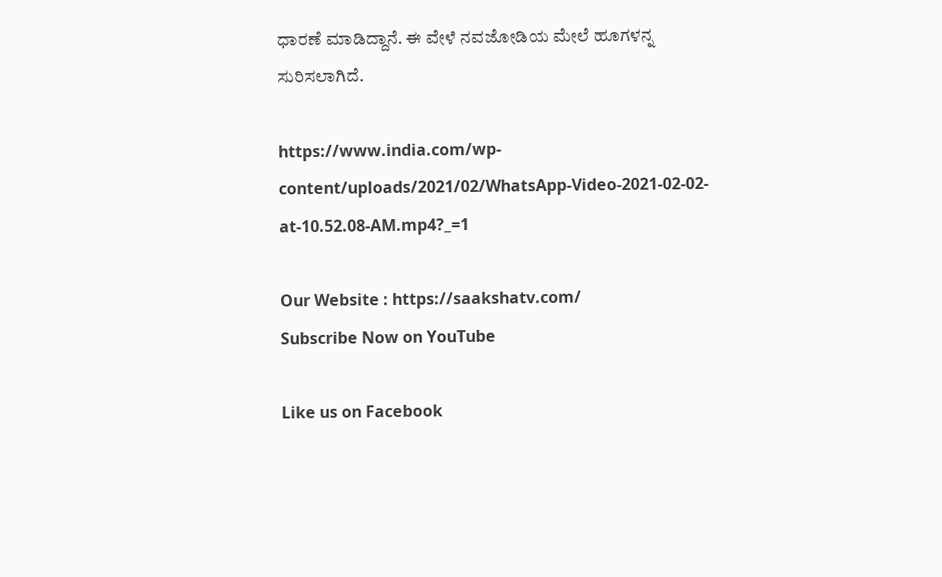ಧಾರಣೆ ಮಾಡಿದ್ದಾನೆ. ಈ ವೇಳೆ ನವಜೋಡಿಯ ಮೇಲೆ ಹೂಗಳನ್ನ ಸುರಿಸಲಾಗಿದೆ.

https://www.india.com/wp-content/uploads/2021/02/WhatsApp-Video-2021-02-02-at-10.52.08-AM.mp4?_=1

Our Website : https://saakshatv.com/
Subscribe Now on YouTube

Like us on Facebook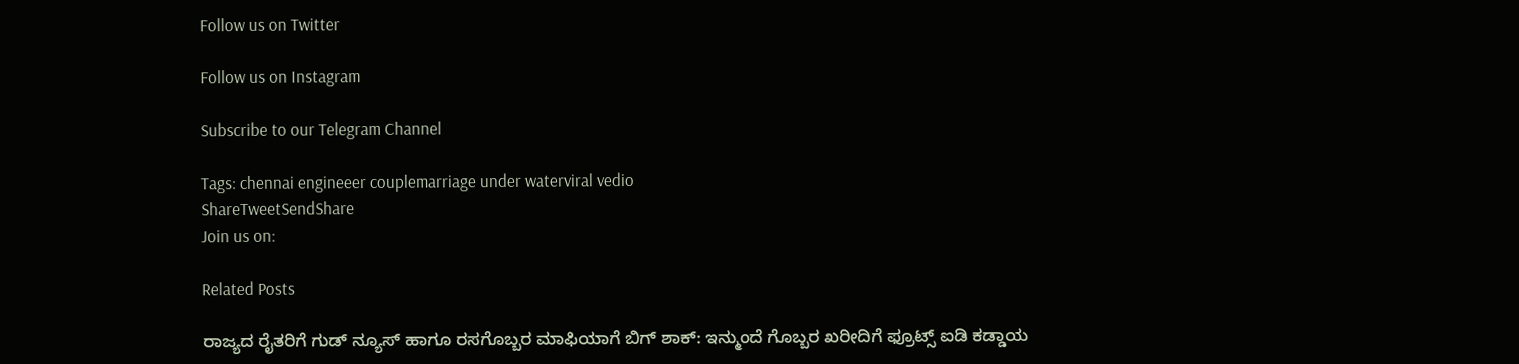Follow us on Twitter

Follow us on Instagram

Subscribe to our Telegram Channel

Tags: chennai engineeer couplemarriage under waterviral vedio
ShareTweetSendShare
Join us on:

Related Posts

ರಾಜ್ಯದ ರೈತರಿಗೆ ಗುಡ್ ನ್ಯೂಸ್ ಹಾಗೂ ರಸಗೊಬ್ಬರ ಮಾಫಿಯಾಗೆ ಬಿಗ್ ಶಾಕ್: ಇನ್ಮುಂದೆ ಗೊಬ್ಬರ ಖರೀದಿಗೆ ಫ್ರೂಟ್ಸ್ ಐಡಿ ಕಡ್ಡಾಯ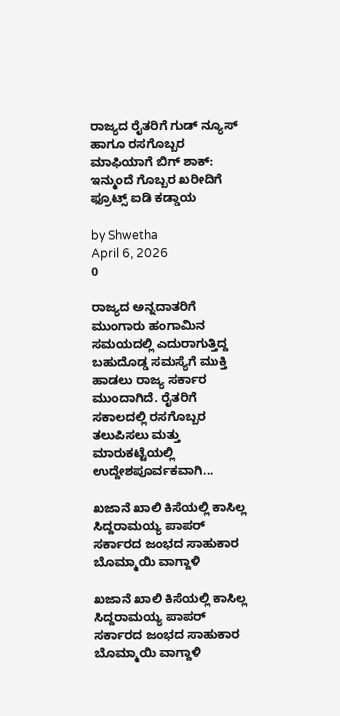ರಾಜ್ಯದ ರೈತರಿಗೆ ಗುಡ್ ನ್ಯೂಸ್ ಹಾಗೂ ರಸಗೊಬ್ಬರ ಮಾಫಿಯಾಗೆ ಬಿಗ್ ಶಾಕ್: ಇನ್ಮುಂದೆ ಗೊಬ್ಬರ ಖರೀದಿಗೆ ಫ್ರೂಟ್ಸ್ ಐಡಿ ಕಡ್ಡಾಯ

by Shwetha
April 6, 2026
0

ರಾಜ್ಯದ ಅನ್ನದಾತರಿಗೆ ಮುಂಗಾರು ಹಂಗಾಮಿನ ಸಮಯದಲ್ಲಿ ಎದುರಾಗುತ್ತಿದ್ದ ಬಹುದೊಡ್ಡ ಸಮಸ್ಯೆಗೆ ಮುಕ್ತಿ ಹಾಡಲು ರಾಜ್ಯ ಸರ್ಕಾರ ಮುಂದಾಗಿದೆ. ರೈತರಿಗೆ ಸಕಾಲದಲ್ಲಿ ರಸಗೊಬ್ಬರ ತಲುಪಿಸಲು ಮತ್ತು ಮಾರುಕಟ್ಟೆಯಲ್ಲಿ ಉದ್ದೇಶಪೂರ್ವಕವಾಗಿ...

ಖಜಾನೆ ಖಾಲಿ ಕಿಸೆಯಲ್ಲಿ ಕಾಸಿಲ್ಲ ಸಿದ್ದರಾಮಯ್ಯ ಪಾಪರ್ ಸರ್ಕಾರದ ಜಂಭದ ಸಾಹುಕಾರ ಬೊಮ್ಮಾಯಿ ವಾಗ್ದಾಳಿ

ಖಜಾನೆ ಖಾಲಿ ಕಿಸೆಯಲ್ಲಿ ಕಾಸಿಲ್ಲ ಸಿದ್ದರಾಮಯ್ಯ ಪಾಪರ್ ಸರ್ಕಾರದ ಜಂಭದ ಸಾಹುಕಾರ ಬೊಮ್ಮಾಯಿ ವಾಗ್ದಾಳಿ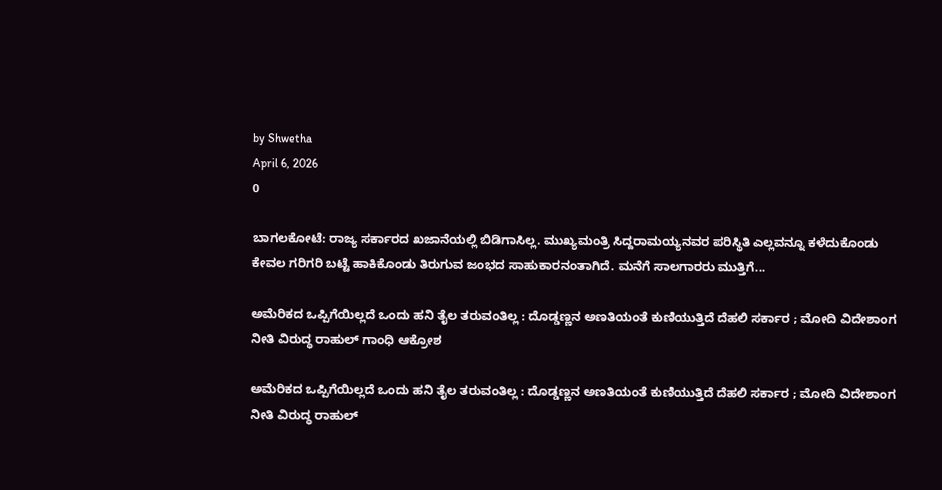by Shwetha
April 6, 2026
0

ಬಾಗಲಕೋಟೆ: ರಾಜ್ಯ ಸರ್ಕಾರದ ಖಜಾನೆಯಲ್ಲಿ ಬಿಡಿಗಾಸಿಲ್ಲ. ಮುಖ್ಯಮಂತ್ರಿ ಸಿದ್ದರಾಮಯ್ಯನವರ ಪರಿಸ್ಥಿತಿ ಎಲ್ಲವನ್ನೂ ಕಳೆದುಕೊಂಡು ಕೇವಲ ಗರಿಗರಿ ಬಟ್ಟೆ ಹಾಕಿಕೊಂಡು ತಿರುಗುವ ಜಂಭದ ಸಾಹುಕಾರನಂತಾಗಿದೆ. ಮನೆಗೆ ಸಾಲಗಾರರು ಮುತ್ತಿಗೆ...

ಅಮೆರಿಕದ ಒಪ್ಪಿಗೆಯಿಲ್ಲದೆ ಒಂದು ಹನಿ ತೈಲ ತರುವಂತಿಲ್ಲ : ದೊಡ್ಡಣ್ಣನ ಅಣತಿಯಂತೆ ಕುಣಿಯುತ್ತಿದೆ ದೆಹಲಿ ಸರ್ಕಾರ ; ಮೋದಿ ವಿದೇಶಾಂಗ ನೀತಿ ವಿರುದ್ಧ ರಾಹುಲ್ ಗಾಂಧಿ ಆಕ್ರೋಶ

ಅಮೆರಿಕದ ಒಪ್ಪಿಗೆಯಿಲ್ಲದೆ ಒಂದು ಹನಿ ತೈಲ ತರುವಂತಿಲ್ಲ : ದೊಡ್ಡಣ್ಣನ ಅಣತಿಯಂತೆ ಕುಣಿಯುತ್ತಿದೆ ದೆಹಲಿ ಸರ್ಕಾರ ; ಮೋದಿ ವಿದೇಶಾಂಗ ನೀತಿ ವಿರುದ್ಧ ರಾಹುಲ್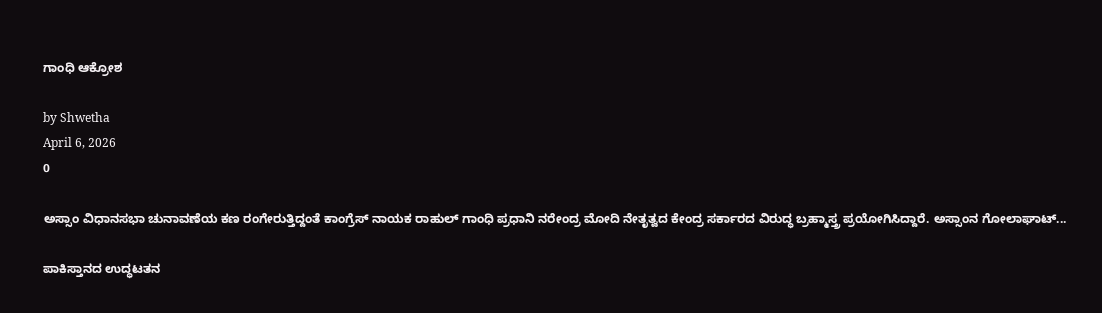ಗಾಂಧಿ ಆಕ್ರೋಶ

by Shwetha
April 6, 2026
0

ಅಸ್ಸಾಂ ವಿಧಾನಸಭಾ ಚುನಾವಣೆಯ ಕಣ ರಂಗೇರುತ್ತಿದ್ದಂತೆ ಕಾಂಗ್ರೆಸ್ ನಾಯಕ ರಾಹುಲ್ ಗಾಂಧಿ ಪ್ರಧಾನಿ ನರೇಂದ್ರ ಮೋದಿ ನೇತೃತ್ವದ ಕೇಂದ್ರ ಸರ್ಕಾರದ ವಿರುದ್ಧ ಬ್ರಹ್ಮಾಸ್ತ್ರ ಪ್ರಯೋಗಿಸಿದ್ದಾರೆ. ಅಸ್ಸಾಂನ ಗೋಲಾಘಾಟ್...

ಪಾಕಿಸ್ತಾನದ ಉದ್ಧಟತನ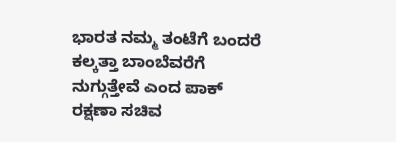ಭಾರತ ನಮ್ಮ ತಂಟೆಗೆ ಬಂದರೆ ಕಲ್ಕತ್ತಾ ಬಾಂಬೆವರೆಗೆ ನುಗ್ಗುತ್ತೇವೆ ಎಂದ ಪಾಕ್ ರಕ್ಷಣಾ ಸಚಿವ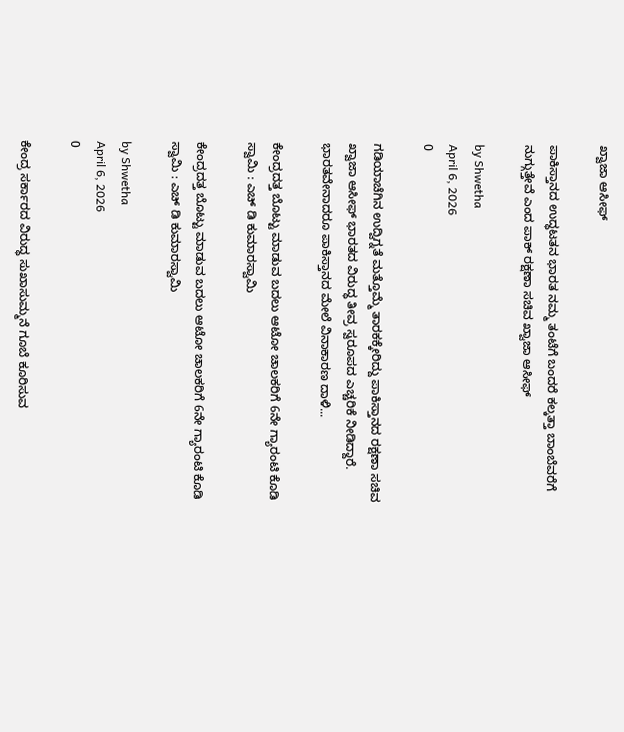ಖ್ವಾಜಾ ಆಸೀಫ್

ಪಾಕಿಸ್ತಾನದ ಉದ್ಧಟತನ ಭಾರತ ನಮ್ಮ ತಂಟೆಗೆ ಬಂದರೆ ಕಲ್ಕತ್ತಾ ಬಾಂಬೆವರೆಗೆ ನುಗ್ಗುತ್ತೇವೆ ಎಂದ ಪಾಕ್ ರಕ್ಷಣಾ ಸಚಿವ ಖ್ವಾಜಾ ಆಸೀಫ್

by Shwetha
April 6, 2026
0

ಗಡಿಯಾಚೆಗಿನ ಉದ್ವಿಗ್ನತೆ ಮತ್ತೊಮ್ಮೆ ತಾರಕಕ್ಕೇರಿದ್ದು ಪಾಕಿಸ್ತಾನದ ರಕ್ಷಣಾ ಸಚಿವ ಖ್ವಾಜಾ ಆಸೀಫ್ ಭಾರತದ ವಿರುದ್ಧ ತೀವ್ರ ಸ್ವರೂಪದ ಎಚ್ಚರಿಕೆ ನೀಡಿದ್ದಾರೆ. ಭಾರತವೇನಾದರೂ ಪಾಕಿಸ್ತಾನದ ಮೇಲೆ ವಿನಾಕಾರಣ ದಾಳಿ...

ಕೇಂದ್ರದತ್ತ ಬೊಟ್ಟು ಮಾಡುವ ಬದಲು ಆಟೋ ಚಾಲಕರಿಗೆ 6ನೇ ಗ್ಯಾರಂಟಿ ಕೊಡಿ ಸ್ವಾಮಿ : ಎಚ್ ಡಿ ಕುಮಾರಸ್ವಾಮಿ

ಕೇಂದ್ರದತ್ತ ಬೊಟ್ಟು ಮಾಡುವ ಬದಲು ಆಟೋ ಚಾಲಕರಿಗೆ 6ನೇ ಗ್ಯಾರಂಟಿ ಕೊಡಿ ಸ್ವಾಮಿ : ಎಚ್ ಡಿ ಕುಮಾರಸ್ವಾಮಿ

by Shwetha
April 6, 2026
0

ಕೇಂದ್ರ ಸರ್ಕಾರದ ವಿರುದ್ಧ ಸುಖಾಸುಮ್ಮನೆ ಗೂಬೆ ಕೂರಿಸುವ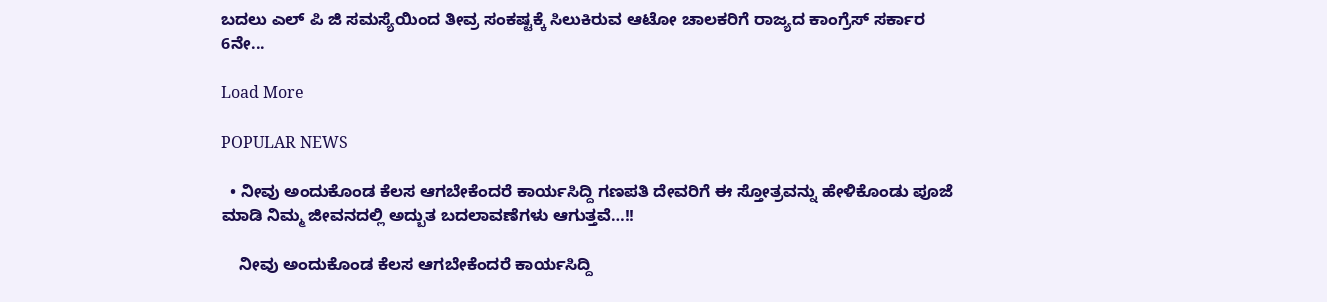ಬದಲು ಎಲ್ ಪಿ ಜಿ ಸಮಸ್ಯೆಯಿಂದ ತೀವ್ರ ಸಂಕಷ್ಟಕ್ಕೆ ಸಿಲುಕಿರುವ ಆಟೋ ಚಾಲಕರಿಗೆ ರಾಜ್ಯದ ಕಾಂಗ್ರೆಸ್ ಸರ್ಕಾರ 6ನೇ...

Load More

POPULAR NEWS

  • ನೀವು ಅಂದುಕೊಂಡ ಕೆಲಸ ಆಗಬೇಕೆಂದರೆ ಕಾರ್ಯಸಿದ್ದಿ ಗಣಪತಿ ದೇವರಿಗೆ ಈ ಸ್ತೋತ್ರವನ್ನು ಹೇಳಿಕೊಂಡು ಪೂಜೆ ಮಾಡಿ ನಿಮ್ಮ ಜೀವನದಲ್ಲಿ ಅದ್ಬುತ ಬದಲಾವಣೆಗಳು ಆಗುತ್ತವೆ…!!

    ನೀವು ಅಂದುಕೊಂಡ ಕೆಲಸ ಆಗಬೇಕೆಂದರೆ ಕಾರ್ಯಸಿದ್ದಿ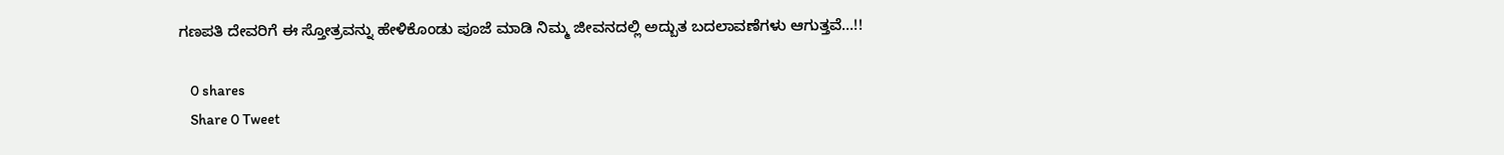ಗಣಪತಿ ದೇವರಿಗೆ ಈ ಸ್ತೋತ್ರವನ್ನು ಹೇಳಿಕೊಂಡು ಪೂಜೆ ಮಾಡಿ ನಿಮ್ಮ ಜೀವನದಲ್ಲಿ ಅದ್ಬುತ ಬದಲಾವಣೆಗಳು ಆಗುತ್ತವೆ…!!

    0 shares
    Share 0 Tweet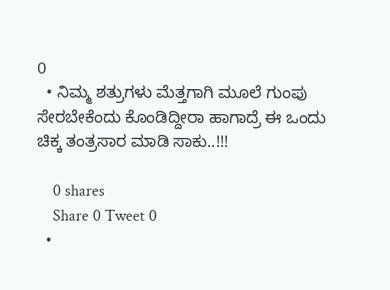0
  • ನಿಮ್ಮ ಶತ್ರುಗಳು ಮೆತ್ತಗಾಗಿ ಮೂಲೆ ಗುಂಪು ಸೇರಬೇಕೆಂದು ಕೊಂಡಿದ್ದೀರಾ ಹಾಗಾದ್ರೆ ಈ ಒಂದು ಚಿಕ್ಕ ತಂತ್ರಸಾರ ಮಾಡಿ ಸಾಕು..!!!

    0 shares
    Share 0 Tweet 0
  •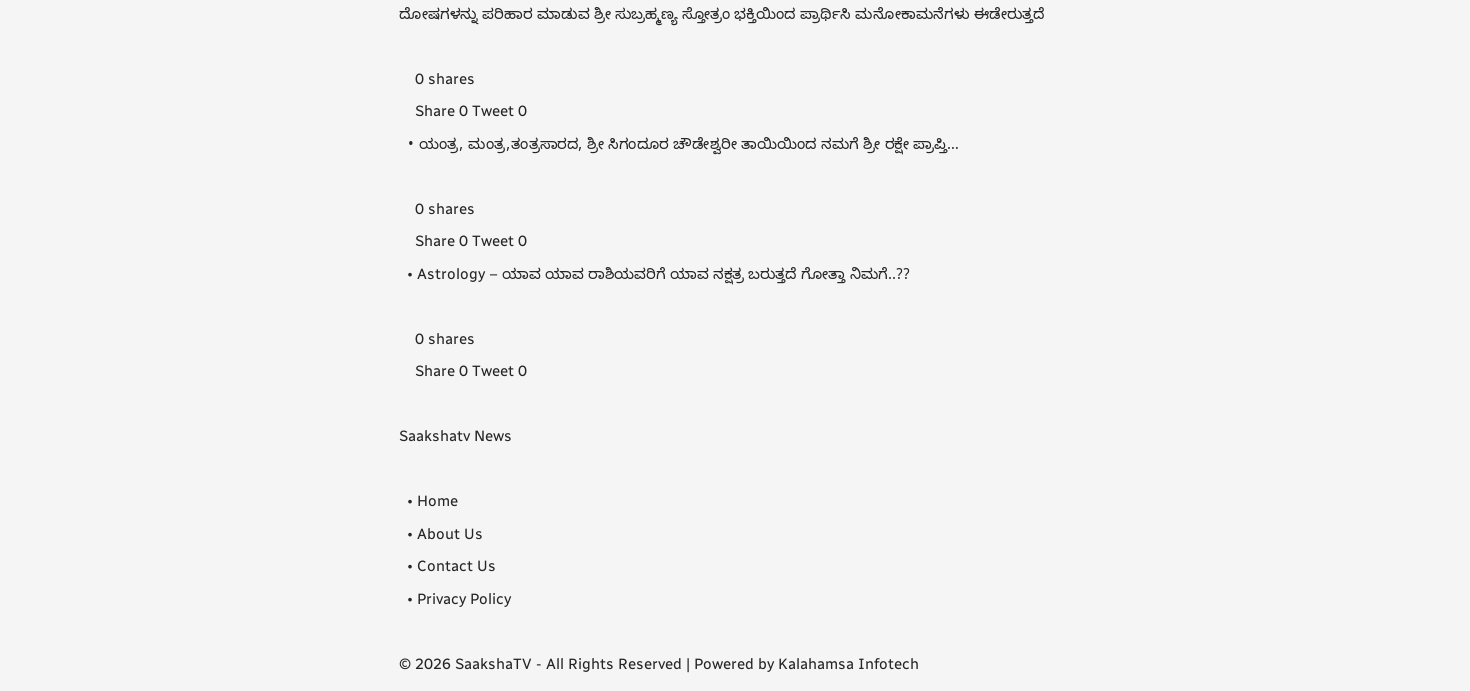ದೋಷಗಳನ್ನು ಪರಿಹಾರ ಮಾಡುವ ಶ್ರೀ ಸುಬ್ರಹ್ಮಣ್ಯ ಸ್ತೋತ್ರಂ ಭಕ್ತಿಯಿಂದ ಪ್ರಾರ್ಥಿಸಿ ಮನೋಕಾಮನೆಗಳು ಈಡೇರುತ್ತದೆ

    0 shares
    Share 0 Tweet 0
  • ಯಂತ್ರ, ಮಂತ್ರ,ತಂತ್ರಸಾರದ, ಶ್ರೀ ಸಿಗಂದೂರ ಚೌಡೇಶ್ವರೀ ತಾಯಿಯಿಂದ ನಮಗೆ ಶ್ರೀ ರಕ್ಷೇ ಪ್ರಾಪ್ತಿ…

    0 shares
    Share 0 Tweet 0
  • Astrology – ಯಾವ ಯಾವ ರಾಶಿಯವರಿಗೆ ಯಾವ ನಕ್ಷತ್ರ ಬರುತ್ತದೆ ಗೋತ್ತಾ ನಿಮಗೆ..??

    0 shares
    Share 0 Tweet 0

Saakshatv News

  • Home
  • About Us
  • Contact Us
  • Privacy Policy

© 2026 SaakshaTV - All Rights Reserved | Powered by Kalahamsa Infotech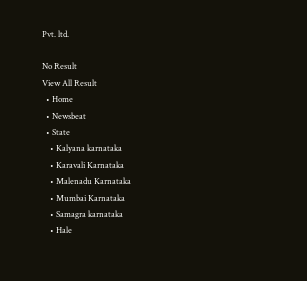Pvt. ltd.

No Result
View All Result
  • Home
  • Newsbeat
  • State
    • Kalyana karnataka
    • Karavali Karnataka
    • Malenadu Karnataka
    • Mumbai Karnataka
    • Samagra karnataka
    • Hale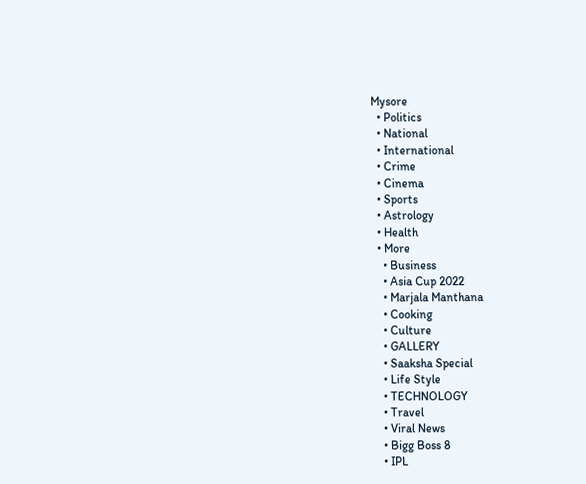Mysore
  • Politics
  • National
  • International
  • Crime
  • Cinema
  • Sports
  • Astrology
  • Health
  • More
    • Business
    • Asia Cup 2022
    • Marjala Manthana
    • Cooking
    • Culture
    • GALLERY
    • Saaksha Special
    • Life Style
    • TECHNOLOGY
    • Travel
    • Viral News
    • Bigg Boss 8
    • IPL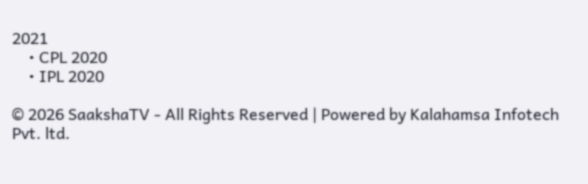2021
    • CPL 2020
    • IPL 2020

© 2026 SaakshaTV - All Rights Reserved | Powered by Kalahamsa Infotech Pvt. ltd.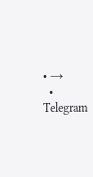• →
  • Telegram